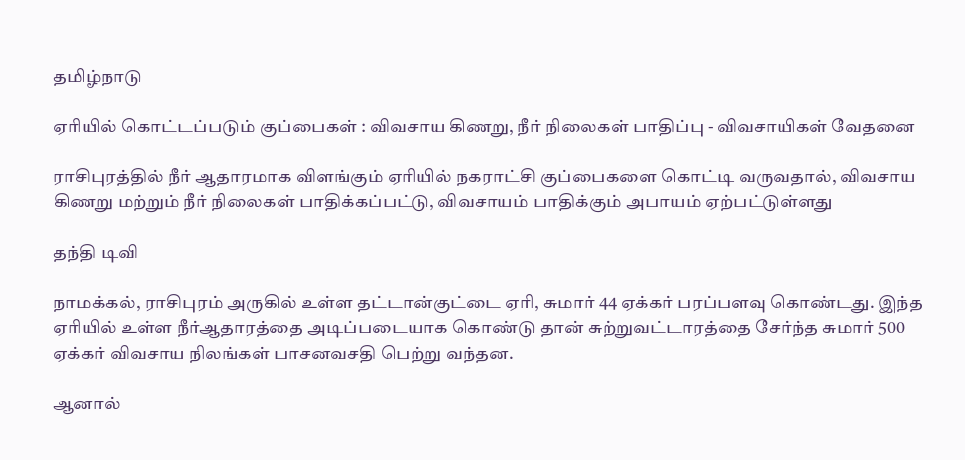தமிழ்நாடு

ஏரியில் கொட்டப்படும் குப்பைகள் : விவசாய கிணறு, நீர் நிலைகள் பாதிப்பு - விவசாயிகள் வேதனை

ராசிபுரத்தில் நீர் ஆதாரமாக விளங்கும் ஏரியில் நகராட்சி குப்பைகளை கொட்டி வருவதால், விவசாய கிணறு மற்றும் நீர் நிலைகள் பாதிக்கப்பட்டு, விவசாயம் பாதிக்கும் அபாயம் ஏற்பட்டுள்ளது

தந்தி டிவி

நாமக்கல், ராசிபுரம் அருகில் உள்ள தட்டான்குட்டை ஏரி, சுமார் 44 ஏக்கர் பரப்பளவு கொண்டது. இந்த ஏரியில் உள்ள நீர்ஆதாரத்தை அடிப்படையாக கொண்டு தான் சுற்றுவட்டாரத்தை சேர்ந்த சுமார் 500 ஏக்கர் விவசாய நிலங்கள் பாசனவசதி பெற்று வந்தன.

ஆனால்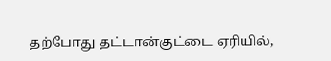தற்போது தட்டான்குட்டை ஏரியில்,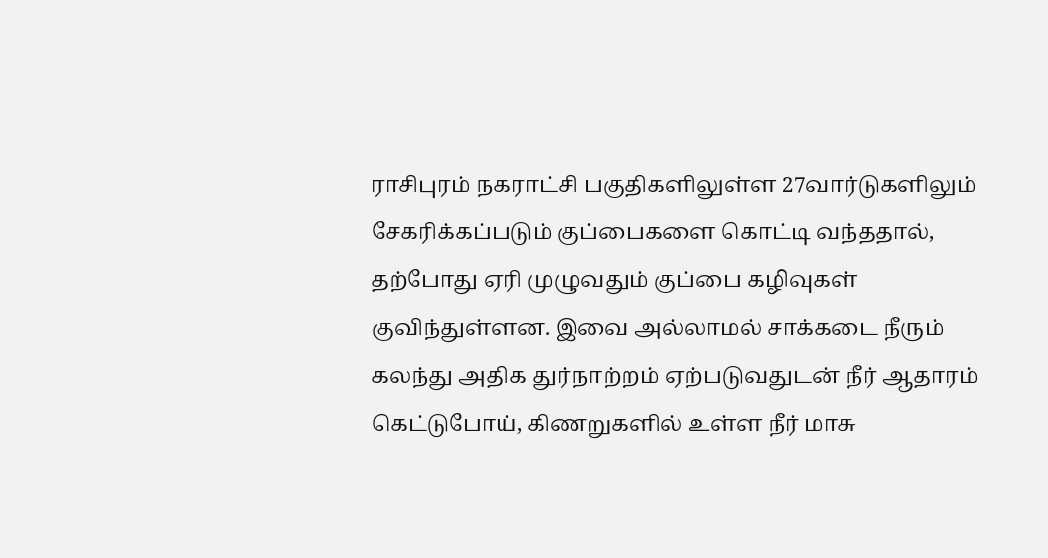ராசிபுரம் நகராட்சி பகுதிகளிலுள்ள 27வார்டுகளிலும் சேகரிக்கப்படும் குப்பைகளை கொட்டி வந்ததால், தற்போது ஏரி முழுவதும் குப்பை கழிவுகள் குவிந்துள்ளன. இவை அல்லாமல் சாக்கடை நீரும் கலந்து அதிக துர்நாற்றம் ஏற்படுவதுடன் நீர் ஆதாரம் கெட்டுபோய், கிணறுகளில் உள்ள நீர் மாசு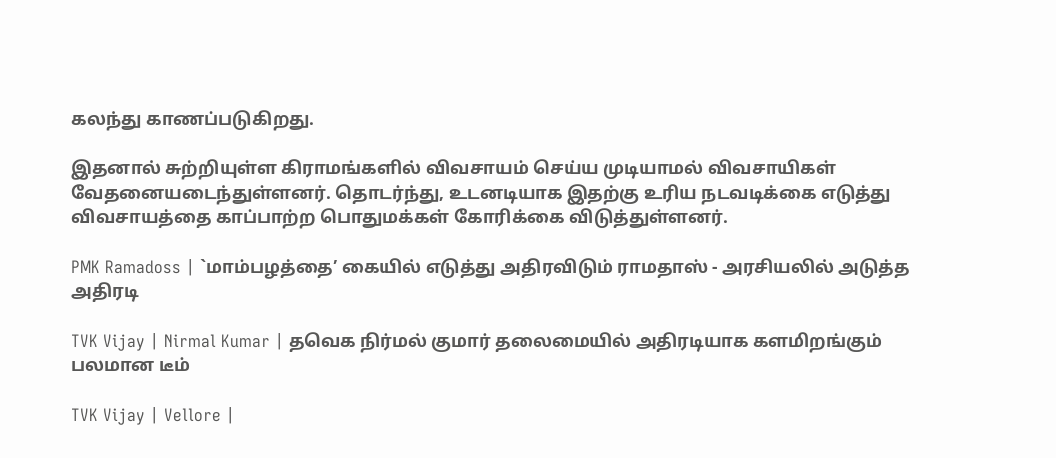கலந்து காணப்படுகிறது.

இதனால் சுற்றியுள்ள கிராமங்களில் விவசாயம் செய்ய முடியாமல் விவசாயிகள் வேதனையடைந்துள்ளனர். தொடர்ந்து, உடனடியாக இதற்கு உரிய நடவடிக்கை எடுத்து விவசாயத்தை காப்பாற்ற பொதுமக்கள் கோரிக்கை விடுத்துள்ளனர்.

PMK Ramadoss | `மாம்பழத்தை’ கையில் எடுத்து அதிரவிடும் ராமதாஸ் - அரசியலில் அடுத்த அதிரடி

TVK Vijay | Nirmal Kumar | தவெக நிர்மல் குமார் தலைமையில் அதிரடியாக களமிறங்கும் பலமான டீம்

TVK Vijay | Vellore |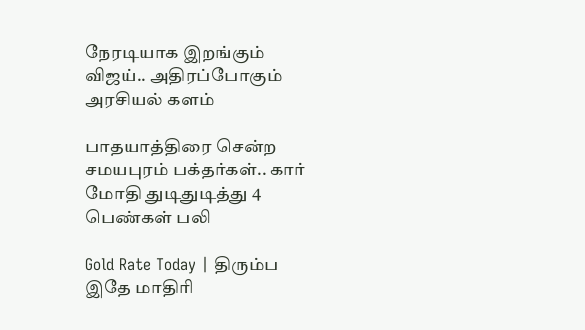நேரடியாக இறங்கும் விஜய்.. அதிரப்போகும் அரசியல் களம்

பாதயாத்திரை சென்ற சமயபுரம் பக்தர்கள்.. கார் மோதி துடிதுடித்து 4 பெண்கள் பலி

Gold Rate Today | திரும்ப இதே மாதிரி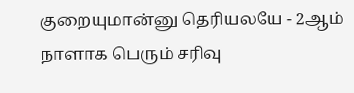குறையுமான்னு தெரியலயே - 2ஆம் நாளாக பெரும் சரிவு